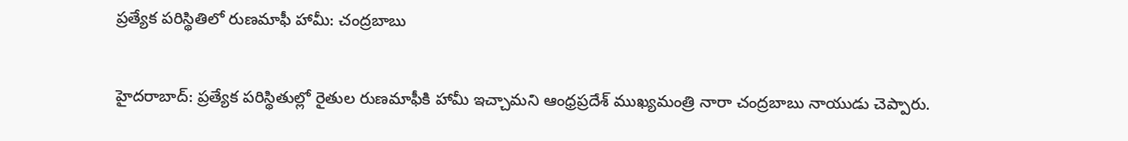ప్రత్యేక పరిస్థితిలో రుణమాఫీ హామీ: చంద్రబాబు

హైదరాబాద్: ప్రత్యేక పరిస్థితుల్లో రైతుల రుణమాఫీకి హామీ ఇచ్చామని ఆంధ్రప్రదేశ్ ముఖ్యమంత్రి నారా చంద్రబాబు నాయుడు చెప్పారు.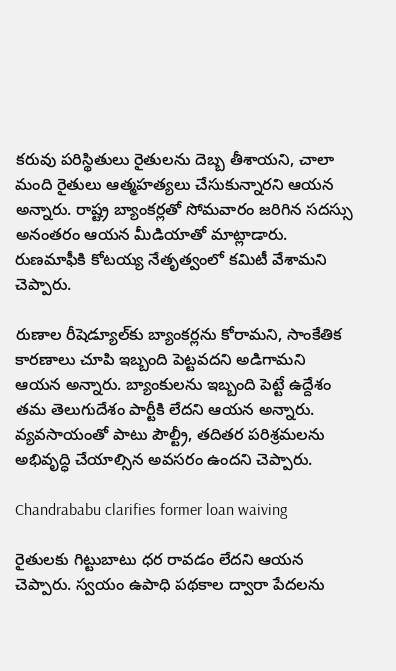కరువు పరిస్థితులు రైతులను దెబ్బ తీశాయని, చాలా మంది రైతులు ఆత్మహత్యలు చేసుకున్నారని ఆయన అన్నారు. రాష్ట్ర బ్యాంకర్లతో సోమవారం జరిగిన సదస్సు అనంతరం ఆయన మీడియాతో మాట్లాడారు. రుణమాఫీకి కోటయ్య నేతృత్వంలో కమిటీ వేశామని చెప్పారు.

రుణాల రీషెడ్యూల్‌కు బ్యాంకర్లను కోరామని, సాంకేతిక కారణాలు చూపి ఇబ్బంది పెట్టవదని అడిగామని ఆయన అన్నారు. బ్యాంకులను ఇబ్బంది పెట్టే ఉద్దేశం తమ తెలుగుదేశం పార్టీకి లేదని ఆయన అన్నారు. వ్యవసాయంతో పాటు పౌల్ట్రీ, తదితర పరిశ్రమలను అభివృద్ధి చేయాల్సిన అవసరం ఉందని చెప్పారు.

Chandrababu clarifies former loan waiving

రైతులకు గిట్టుబాటు ధర రావడం లేదని ఆయన చెప్పారు. స్వయం ఉపాధి పథకాల ద్వారా పేదలను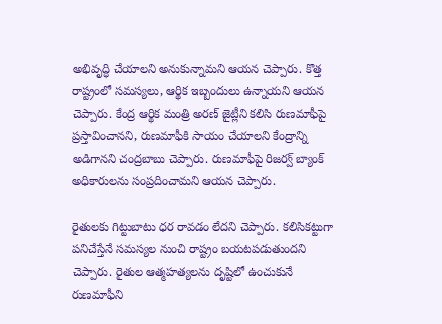అభివృద్ధి చేయాలని అనుకున్నామని ఆయన చెప్పారు. కొత్త రాష్ట్రంలో సమస్యలు, ఆర్థిక ఇబ్బందులు ఉన్నాయని ఆయన చెప్పారు. కేంద్ర ఆర్థిక మంత్రి అరణ్ జైట్లీని కలిసి రుణమాఫీపై ప్రస్తావించానని, రుణమాఫీకి సాయం చేయాలని కేంద్రాన్ని అడిగానని చంద్రబాబు చెప్పారు. రుణమాఫీపై రిజర్వ్ బ్యాంక్ అధికారులను సంప్రదించామని ఆయన చెప్పారు.

రైతులకు గిట్టుబాటు ధర రావడం లేదని చెప్పారు. కలిసికట్టుగా పనిచేస్తేనే సమస్యల నుంచి రాష్ట్రం బయటపడుతుందని చెప్పారు. రైతుల ఆత్మహత్యలను దృష్టిలో ఉంచుకునే రుణమాఫీని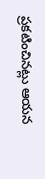ప్రకటించినట్లు ఆయన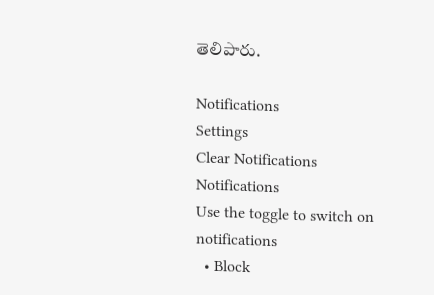తెలిపారు.

Notifications
Settings
Clear Notifications
Notifications
Use the toggle to switch on notifications
  • Block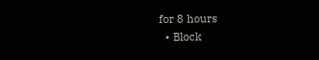for 8 hours
  • Block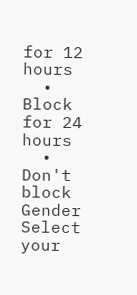for 12 hours
  • Block for 24 hours
  • Don't block
Gender
Select your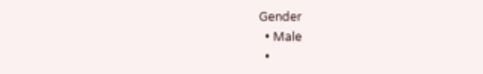Gender
  • Male
  •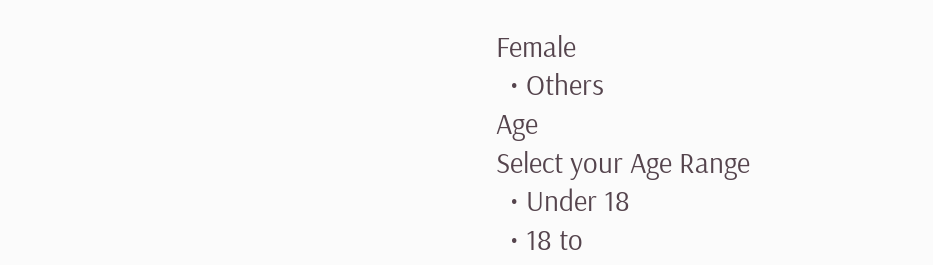Female
  • Others
Age
Select your Age Range
  • Under 18
  • 18 to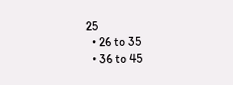25
  • 26 to 35
  • 36 to 45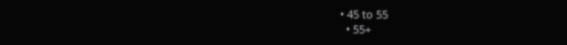• 45 to 55
  • 55+